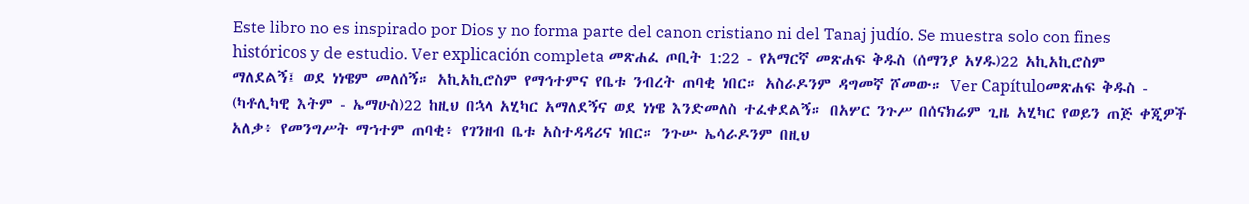Este libro no es inspirado por Dios y no forma parte del canon cristiano ni del Tanaj judío. Se muestra solo con fines históricos y de estudio. Ver explicación completa መጽሐፈ ጦቢት 1:22 - የአማርኛ መጽሐፍ ቅዱስ (ሰማንያ አሃዱ)22 አኪአኪሮስም ማለደልኝ፤ ወደ ነነዌም መለሰኝ። አኪአኪሮስም የማኅተምና የቤቱ ንብረት ጠባቂ ነበር። አስራዶንም ዳግመኛ ሾመው። Ver Capítuloመጽሐፍ ቅዱስ - (ካቶሊካዊ እትም - ኤማሁስ)22 ከዚህ በኋላ አሂካር አማለደኝና ወደ ነነዌ እንድመለስ ተፈቀደልኝ። በአሦር ንጉሥ በሰናክሬም ጊዜ አሂካር የወይን ጠጅ ቀጂዎች አለቃ፥ የመንግሥት ማኀተም ጠባቂ፥ የገንዘብ ቤቱ አስተዳዳሪና ነበር። ንጉሡ ኤሳራዶንም በዚህ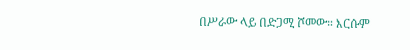በሥራው ላይ በድጋሚ ሾመው። እርሱም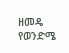ዘመዴ የወንድሜ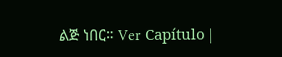ልጅ ነበር። Ver Capítulo |